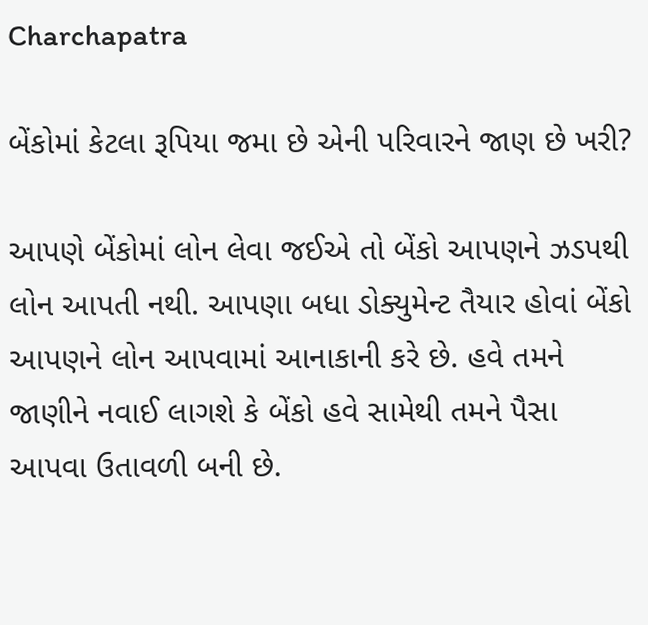Charchapatra

બેંકોમાં કેટલા રૂપિયા જમા છે એની પરિવારને જાણ છે ખરી?

આપણે બેંકોમાં લોન લેવા જઈએ તો બેંકો આપણને ઝડપથી લોન આપતી નથી. આપણા બધા ડોક્યુમેન્ટ તૈયાર હોવાં બેંકો આપણને લોન આપવામાં આનાકાની કરે છે. હવે તમને જાણીને નવાઈ લાગશે કે બેંકો હવે સામેથી તમને પૈસા આપવા ઉતાવળી બની છે.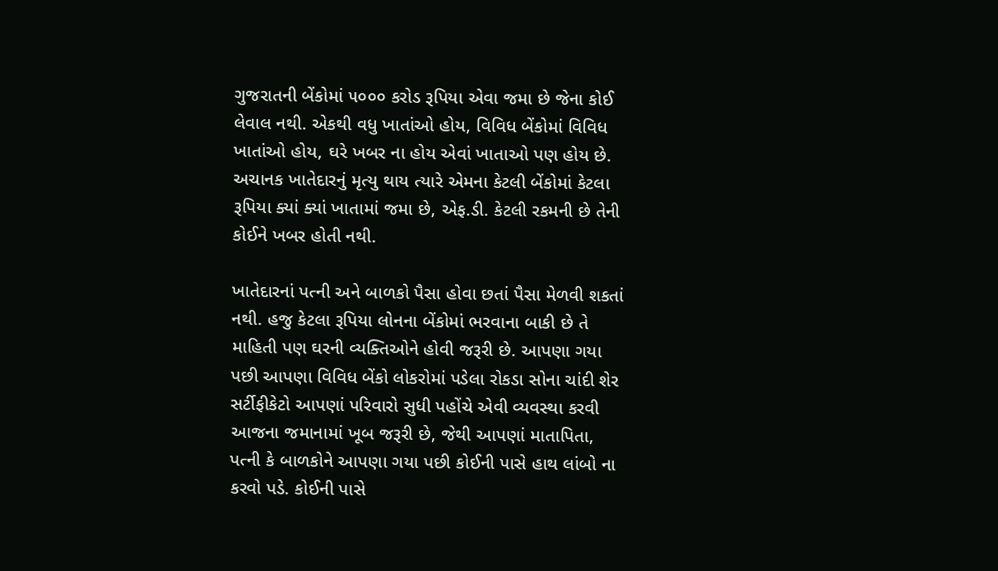ગુજરાતની બેંકોમાં ૫૦૦૦ કરોડ રૂપિયા એવા જમા છે જેના કોઈ લેવાલ નથી. એકથી વધુ ખાતાંઓ હોય, વિવિધ બેંકોમાં વિવિધ ખાતાંઓ હોય, ઘરે ખબર ના હોય એવાં ખાતાઓ પણ હોય છે. અચાનક ખાતેદારનું મૃત્યુ થાય ત્યારે એમના કેટલી બેંકોમાં કેટલા રૂપિયા ક્યાં ક્યાં ખાતામાં જમા છે, એફ.ડી. કેટલી રકમની છે તેની કોઈને ખબર હોતી નથી.

ખાતેદારનાં પત્ની અને બાળકો પૈસા હોવા છતાં પૈસા મેળવી શકતાં નથી. હજુ કેટલા રૂપિયા લોનના બેંકોમાં ભરવાના બાકી છે તે માહિતી પણ ઘરની વ્યક્તિઓને હોવી જરૂરી છે. આપણા ગયા પછી આપણા વિવિધ બેંકો લોકરોમાં પડેલા રોકડા સોના ચાંદી શેર સર્ટીફીકેટો આપણાં પરિવારો સુધી પહોંચે એવી વ્યવસ્થા કરવી આજના જમાનામાં ખૂબ જરૂરી છે, જેથી આપણાં માતાપિતા, પત્ની કે બાળકોને આપણા ગયા પછી કોઈની પાસે હાથ લાંબો ના કરવો પડે. કોઈની પાસે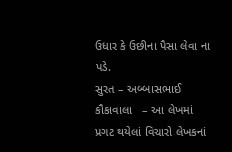ઉધાર કે ઉછીના પૈસા લેવા ના પડે.
સુરત – અબ્બાસભાઈ કૌકાવાલા   – આ લેખમાં પ્રગટ થયેલાં વિચારો લેખકનાં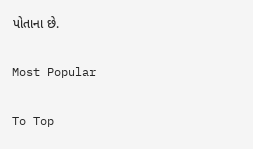પોતાના છે.

Most Popular

To Top